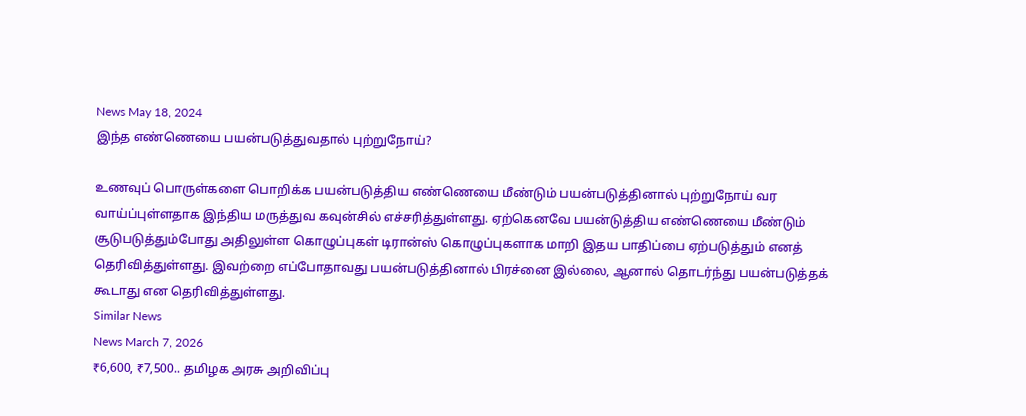News May 18, 2024
இந்த எண்ணெயை பயன்படுத்துவதால் புற்றுநோய்?

உணவுப் பொருள்களை பொறிக்க பயன்படுத்திய எண்ணெயை மீண்டும் பயன்படுத்தினால் புற்றுநோய் வர வாய்ப்புள்ளதாக இந்திய மருத்துவ கவுன்சில் எச்சரித்துள்ளது. ஏற்கெனவே பயன்டுத்திய எண்ணெயை மீண்டும் சூடுபடுத்தும்போது அதிலுள்ள கொழுப்புகள் டிரான்ஸ் கொழுப்புகளாக மாறி இதய பாதிப்பை ஏற்படுத்தும் எனத் தெரிவித்துள்ளது. இவற்றை எப்போதாவது பயன்படுத்தினால் பிரச்னை இல்லை, ஆனால் தொடர்ந்து பயன்படுத்தக் கூடாது என தெரிவித்துள்ளது.
Similar News
News March 7, 2026
₹6,600, ₹7,500.. தமிழக அரசு அறிவிப்பு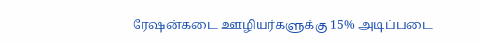ரேஷன்கடை ஊழியர்களுக்கு 15% அடிப்படை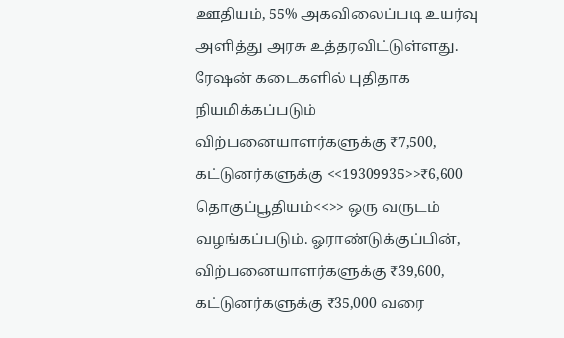ஊதியம், 55% அகவிலைப்படி உயர்வு அளித்து அரசு உத்தரவிட்டுள்ளது. ரேஷன் கடைகளில் புதிதாக நியமிக்கப்படும் விற்பனையாளர்களுக்கு ₹7,500, கட்டுனர்களுக்கு <<19309935>>₹6,600 தொகுப்பூதியம்<<>> ஒரு வருடம் வழங்கப்படும். ஓராண்டுக்குப்பின், விற்பனையாளர்களுக்கு ₹39,600, கட்டுனர்களுக்கு ₹35,000 வரை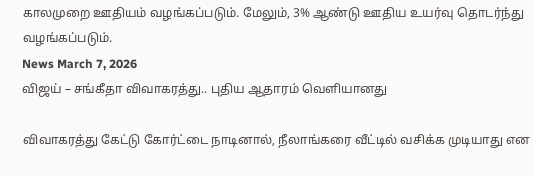காலமுறை ஊதியம் வழங்கப்படும். மேலும், 3% ஆண்டு ஊதிய உயர்வு தொடர்ந்து வழங்கப்படும்.
News March 7, 2026
விஜய் – சங்கீதா விவாகரத்து.. புதிய ஆதாரம் வெளியானது

விவாகரத்து கேட்டு கோர்ட்டை நாடினால், நீலாங்கரை வீட்டில் வசிக்க முடியாது என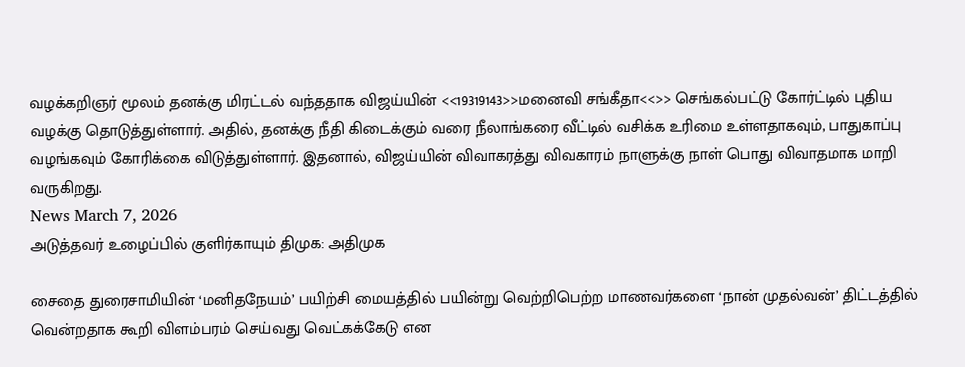வழக்கறிஞர் மூலம் தனக்கு மிரட்டல் வந்ததாக விஜய்யின் <<19319143>>மனைவி சங்கீதா<<>> செங்கல்பட்டு கோர்ட்டில் புதிய வழக்கு தொடுத்துள்ளார். அதில், தனக்கு நீதி கிடைக்கும் வரை நீலாங்கரை வீட்டில் வசிக்க உரிமை உள்ளதாகவும், பாதுகாப்பு வழங்கவும் கோரிக்கை விடுத்துள்ளார். இதனால், விஜய்யின் விவாகரத்து விவகாரம் நாளுக்கு நாள் பொது விவாதமாக மாறி வருகிறது.
News March 7, 2026
அடுத்தவர் உழைப்பில் குளிர்காயும் திமுக: அதிமுக

சைதை துரைசாமியின் ‘மனிதநேயம்’ பயிற்சி மையத்தில் பயின்று வெற்றிபெற்ற மாணவர்களை ‘நான் முதல்வன்’ திட்டத்தில் வென்றதாக கூறி விளம்பரம் செய்வது வெட்கக்கேடு என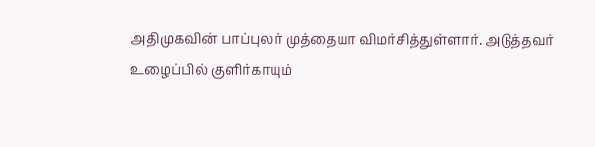அதிமுகவின் பாப்புலர் முத்தையா விமர்சித்துள்ளார். அடுத்தவர் உழைப்பில் குளிர்காயும்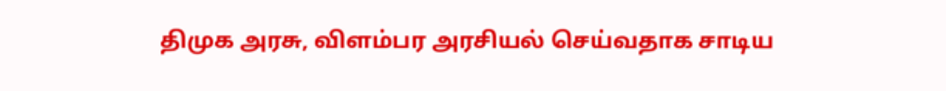திமுக அரசு, விளம்பர அரசியல் செய்வதாக சாடிய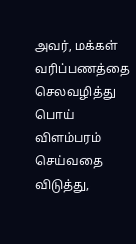அவர், மக்கள் வரிப்பணத்தை செலவழித்து பொய் விளம்பரம் செய்வதை விடுத்து,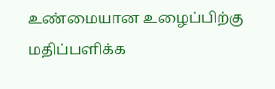உண்மையான உழைப்பிற்கு மதிப்பளிக்க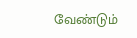வேண்டும்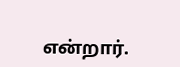என்றார்.